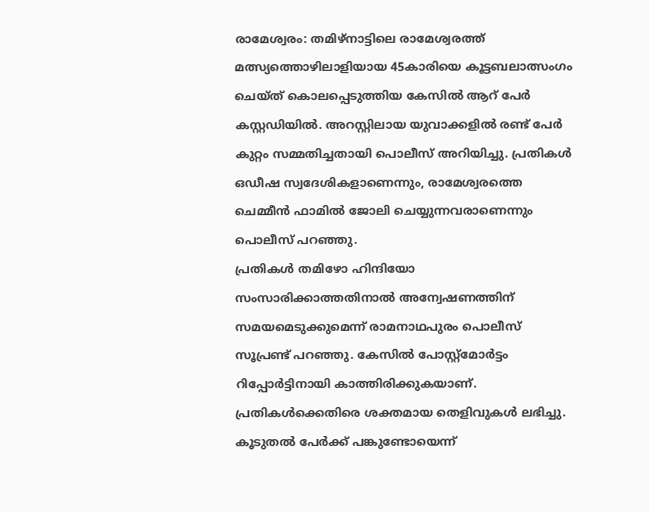രാമേശ്വരം: തമിഴ്നാട്ടിലെ രാമേശ്വരത്ത് മത്സ്യത്തൊഴിലാളിയായ 45കാരിയെ കൂട്ടബലാത്സംഗം ചെയ്ത് കൊലപ്പെടുത്തിയ കേസിൽ ആറ് പേർ കസ്റ്റഡിയിൽ. അറസ്റ്റിലായ യുവാക്കളിൽ രണ്ട് പേർ കുറ്റം സമ്മതിച്ചതായി പൊലീസ് അറിയിച്ചു. പ്രതികൾ ഒഡീഷ സ്വദേശികളാണെന്നും, രാമേശ്വരത്തെ ചെമ്മീൻ ഫാമിൽ ജോലി ചെയ്യുന്നവരാണെന്നും പൊലീസ് പറഞ്ഞു.
പ്രതികൾ തമിഴോ ഹിന്ദിയോ സംസാരിക്കാത്തതിനാൽ അന്വേഷണത്തിന് സമയമെടുക്കുമെന്ന് രാമനാഥപുരം പൊലീസ് സൂപ്രണ്ട് പറഞ്ഞു. കേസിൽ പോസ്റ്റ്മോർട്ടം റിപ്പോർട്ടിനായി കാത്തിരിക്കുകയാണ്. പ്രതികൾക്കെതിരെ ശക്തമായ തെളിവുകൾ ലഭിച്ചു. കൂടുതൽ പേർക്ക് പങ്കുണ്ടോയെന്ന്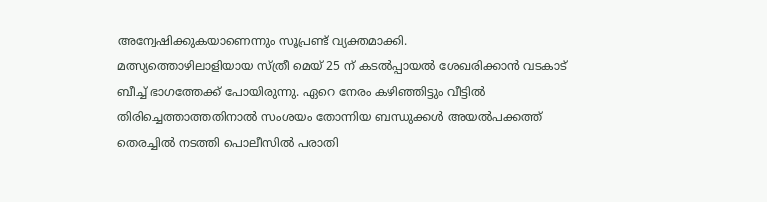അന്വേഷിക്കുകയാണെന്നും സൂപ്രണ്ട് വ്യക്തമാക്കി.
മത്സ്യത്തൊഴിലാളിയായ സ്ത്രീ മെയ് 25 ന് കടൽപ്പായൽ ശേഖരിക്കാൻ വടകാട് ബീച്ച് ഭാഗത്തേക്ക് പോയിരുന്നു. ഏറെ നേരം കഴിഞ്ഞിട്ടും വീട്ടിൽ തിരിച്ചെത്താത്തതിനാൽ സംശയം തോന്നിയ ബന്ധുക്കൾ അയൽപക്കത്ത് തെരച്ചിൽ നടത്തി പൊലീസിൽ പരാതി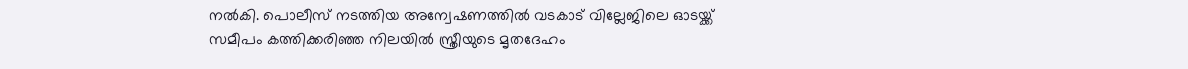നൽകി. പൊലീസ് നടത്തിയ അന്വേഷണത്തിൽ വടകാട് വില്ലേജിലെ ഓടയ്ക്ക് സമീപം കത്തിക്കരിഞ്ഞ നിലയിൽ സ്ത്രീയുടെ മൃതദേഹം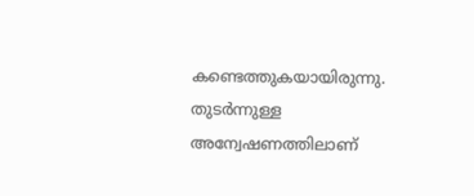കണ്ടെത്തുകയായിരുന്നു. തുടർന്നുള്ള അന്വേഷണത്തിലാണ്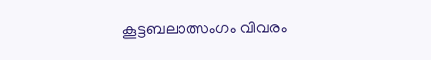കൂട്ടബലാത്സംഗം വിവരം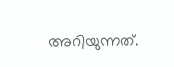അറിയുന്നത്.